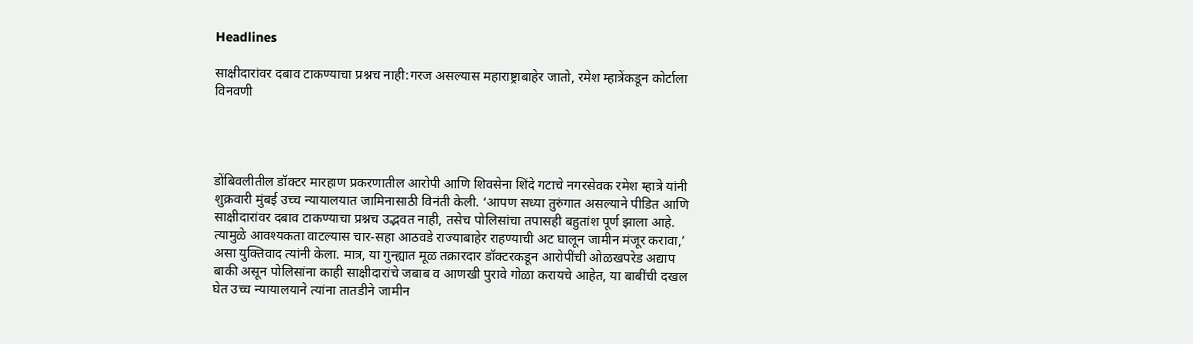Headlines

साक्षीदारांवर दबाव टाकण्याचा प्रश्नच नाही:गरज असल्यास महाराष्ट्राबाहेर जातो, रमेश म्हात्रेंकडून कोर्टाला विनवणी




डोंबिवलीतील डॉक्टर मारहाण प्रकरणातील आरोपी आणि शिवसेना शिंदे गटाचे नगरसेवक रमेश म्हात्रे यांनी शुक्रवारी मुंबई उच्च न्यायालयात जामिनासाठी विनंती केली. ‘आपण सध्या तुरुंगात असल्याने पीडित आणि साक्षीदारांवर दबाव टाकण्याचा प्रश्नच उद्भवत नाही, तसेच पोलिसांचा तपासही बहुतांश पूर्ण झाला आहे. त्यामुळे आवश्यकता वाटल्यास चार-सहा आठवडे राज्याबाहेर राहण्याची अट घालून जामीन मंजूर करावा,’ असा युक्तिवाद त्यांनी केला. मात्र, या गुन्ह्यात मूळ तक्रारदार डॉक्टरकडून आरोपींची ओळखपरेड अद्याप बाकी असून पोलिसांना काही साक्षीदारांचे जबाब व आणखी पुरावे गोळा करायचे आहेत, या बाबींची दखल घेत उच्च न्यायालयाने त्यांना तातडीने जामीन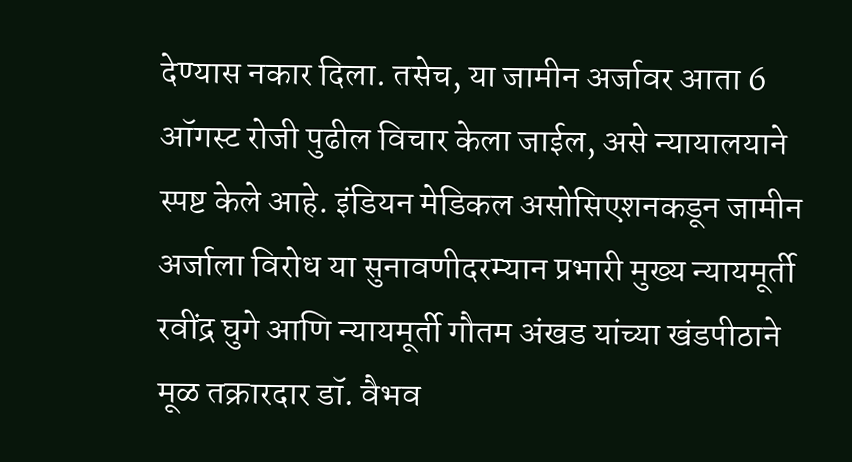देण्यास नकार दिला. तसेच, या जामीन अर्जावर आता 6 ऑगस्ट रोजी पुढील विचार केला जाईल, असे न्यायालयाने स्पष्ट केले आहे. इंडियन मेडिकल असोसिएशनकडून जामीन अर्जाला विरोध या सुनावणीदरम्यान प्रभारी मुख्य न्यायमूर्ती रवींद्र घुगे आणि न्यायमूर्ती गौतम अंखड यांच्या खंडपीठाने मूळ तक्रारदार डॉ. वैभव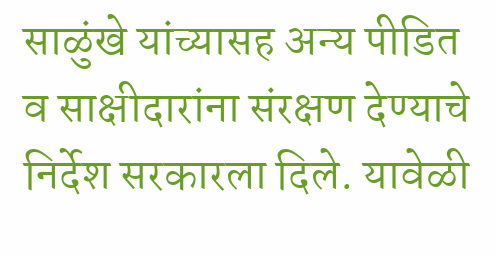साळुंखे यांच्यासह अन्य पीडित व साक्षीदारांना संरक्षण देण्याचे निर्देश सरकारला दिले. यावेळी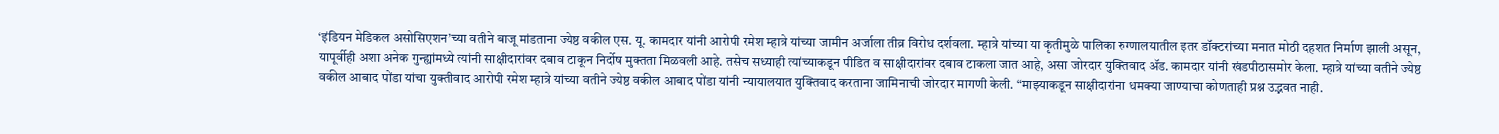‘इंडियन मेडिकल असोसिएशन’च्या वतीने बाजू मांडताना ज्येष्ठ वकील एस. यू. कामदार यांनी आरोपी रमेश म्हात्रे यांच्या जामीन अर्जाला तीव्र विरोध दर्शवला. म्हात्रे यांच्या या कृतीमुळे पालिका रुग्णालयातील इतर डॉक्टरांच्या मनात मोठी दहशत निर्माण झाली असून, यापूर्वीही अशा अनेक गुन्ह्यांमध्ये त्यांनी साक्षीदारांवर दबाव टाकून निर्दोष मुक्तता मिळवली आहे. तसेच सध्याही त्यांच्याकडून पीडित व साक्षीदारांवर दबाव टाकला जात आहे, असा जोरदार युक्तिवाद ॲड. कामदार यांनी खंडपीठासमोर केला. म्हात्रे यांच्या वतीने ज्येष्ठ वकील आबाद पोंडा यांचा युक्तीवाद आरोपी रमेश म्हात्रे यांच्या वतीने ज्येष्ठ वकील आबाद पोंडा यांनी न्यायालयात युक्तिवाद करताना जामिनाची जोरदार मागणी केली. “माझ्याकडून साक्षीदारांना धमक्या जाण्याचा कोणताही प्रश्न उद्भवत नाही.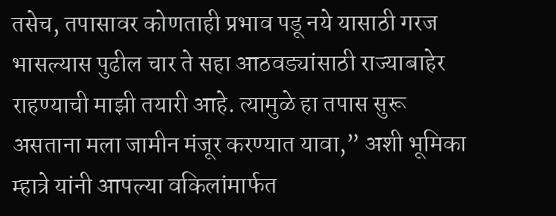तसेच, तपासावर कोणताही प्रभाव पडू नये यासाठी गरज भासल्यास पुढील चार ते सहा आठवड्यांसाठी राज्याबाहेर राहण्याची माझी तयारी आहे. त्यामुळे हा तपास सुरू असताना मला जामीन मंजूर करण्यात यावा,” अशी भूमिका म्हात्रे यांनी आपल्या वकिलांमार्फत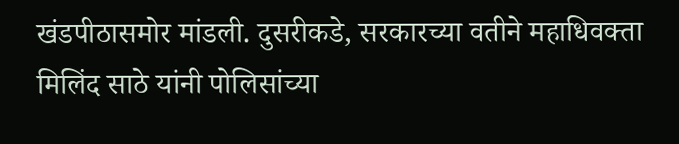खंडपीठासमोर मांडली. दुसरीकडे, सरकारच्या वतीने महाधिवक्ता मिलिंद साठे यांनी पोलिसांच्या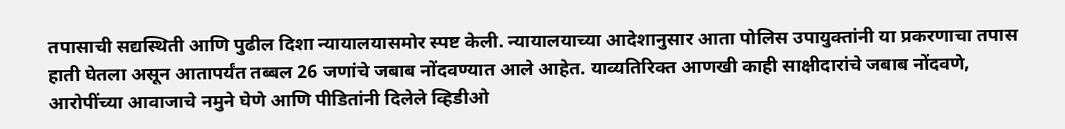तपासाची सद्यस्थिती आणि पुढील दिशा न्यायालयासमोर स्पष्ट केली. न्यायालयाच्या आदेशानुसार आता पोलिस उपायुक्तांनी या प्रकरणाचा तपास हाती घेतला असून आतापर्यंत तब्बल 26 जणांचे जबाब नोंदवण्यात आले आहेत. याव्यतिरिक्त आणखी काही साक्षीदारांचे जबाब नोंदवणे, आरोपींच्या आवाजाचे नमुने घेणे आणि पीडितांनी दिलेले व्हिडीओ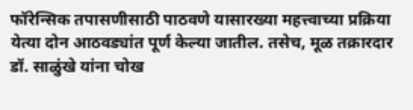फॉरेन्सिक तपासणीसाठी पाठवणे यासारख्या महत्त्वाच्या प्रक्रिया येत्या दोन आठवड्यांत पूर्ण केल्या जातील. तसेच, मूळ तक्रारदार डॉ. साळुंखे यांना चोख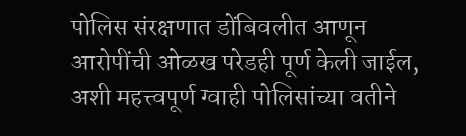पोलिस संरक्षणात डोंबिवलीत आणून आरोपींची ओळख परेडही पूर्ण केली जाईल, अशी महत्त्वपूर्ण ग्वाही पोलिसांच्या वतीने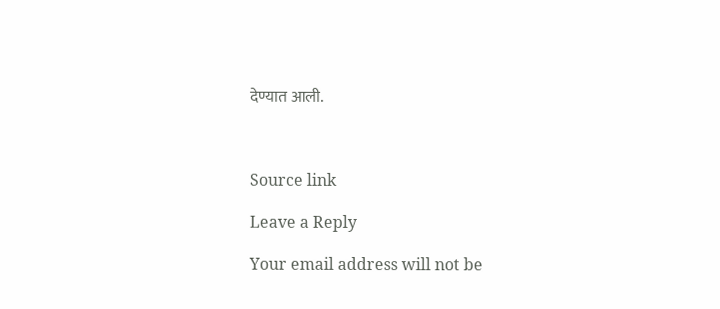देण्यात आली.



Source link

Leave a Reply

Your email address will not be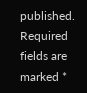published. Required fields are marked *